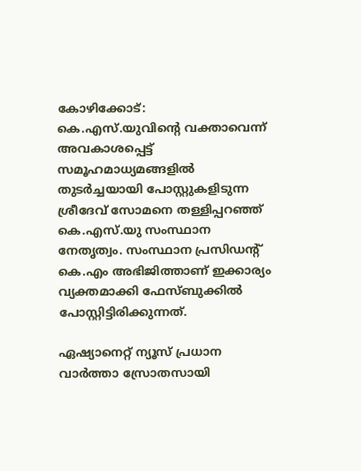കോഴിക്കോട്: കെ.എസ്.യുവിന്‍റെ വക്താവെന്ന് അവകാശപ്പെട്ട് സമൂഹമാധ്യമങ്ങളില്‍ തുടര്‍ച്ചയായി പോസ്റ്റുകളിടുന്ന ശ്രീദേവ് സോമനെ തള്ളിപ്പറഞ്ഞ് കെ.എസ്.യു സംസ്ഥാന നേതൃത്വം. സംസ്ഥാന പ്രസിഡന്റ് കെ.എം അഭിജിത്താണ് ഇക്കാര്യം വ്യക്തമാക്കി ഫേസ്ബുക്കില്‍ പോസ്റ്റിട്ടിരിക്കുന്നത്.

ഏഷ്യാനെറ്റ് ന്യൂസ് പ്രധാന വാർത്താ സ്രോതസായി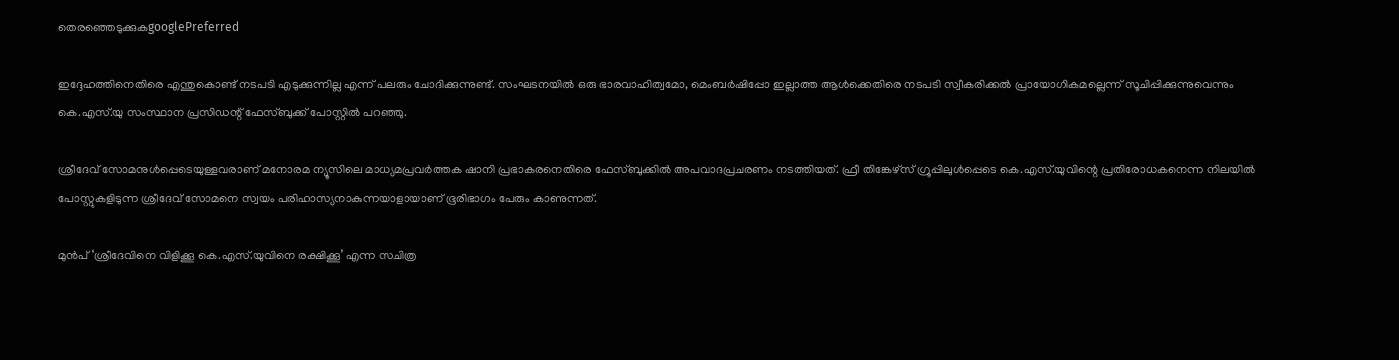തെരഞ്ഞെടുക്കുകgooglePreferred

ഇദ്ദേഹത്തിനെതിരെ എന്തുകൊണ്ട് നടപടി എടുക്കുന്നില്ല എന്ന് പലരും ചോദിക്കുന്നുണ്ട്. സംഘടനയില്‍ ഒരു ഭാരവാഹിത്വമോ, മെംബര്‍ഷിപ്പോ ഇല്ലാത്ത ആള്‍ക്കെതിരെ നടപടി സ്വീകരിക്കല്‍ പ്രായോഗികമല്ലെന്ന് സൂചിപ്പിക്കുന്നുവെന്നും കെ.എസ്.യു സംസ്ഥാന പ്രസിഡന്റ് ഫേസ്ബുക്ക് പോസ്റ്റില്‍ പറഞ്ഞു.

ശ്രീദേവ് സോമനുള്‍പ്പെടെയുള്ളവരാണ് മനോരമ ന്യൂസിലെ മാധ്യമപ്രവര്‍ത്തക ഷാനി പ്രഭാകരനെതിരെ ഫേസ്ബുക്കില്‍ അപവാദപ്രചരണം നടത്തിയത്. ഫ്രീ തിങ്കേഴ്‌സ് ഗ്രൂപ്പിലുള്‍പ്പെടെ കെ.എസ്.യുവിന്റെ പ്രതിരോധകനെന്ന നിലയില്‍ പോസ്റ്റുകളിടുന്ന ശ്രീദേവ് സോമനെ സ്വയം പരിഹാസ്യനാകുന്നയാളായാണ് ഭൂരിഭാഗം പേരും കാണുന്നത്.

മുന്‍പ് ‘ശ്രീദേവിനെ വിളിക്കൂ കെ.എസ്.യുവിനെ രക്ഷിക്കൂ’ എന്ന സചിത്ര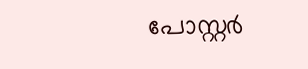പോസ്റ്റര്‍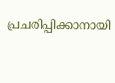പ്രചരിപ്പിക്കാനായി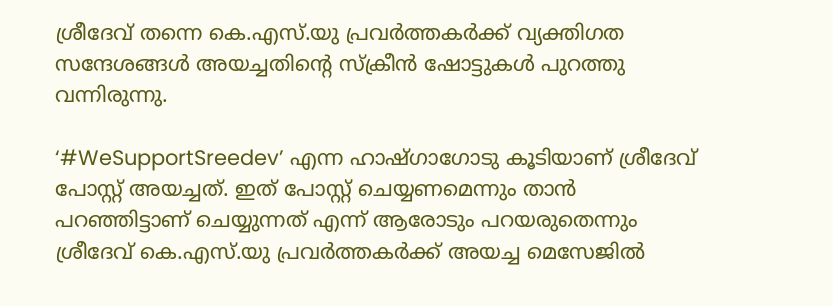ശ്രീദേവ് തന്നെ കെ.എസ്.യു പ്രവര്‍ത്തകര്‍ക്ക് വ്യക്തിഗത സന്ദേശങ്ങള്‍ അയച്ചതിന്റെ സ്‌ക്രീന്‍ ഷോട്ടുകള്‍ പുറത്തു വന്നിരുന്നു.

‘#WeSupportSreedev’ എന്ന ഹാഷ്ഗാഗോടു കൂടിയാണ് ശ്രീദേവ് പോസ്റ്റ് അയച്ചത്. ഇത് പോസ്റ്റ് ചെയ്യണമെന്നും താന്‍ പറഞ്ഞിട്ടാണ് ചെയ്യുന്നത് എന്ന് ആരോടും പറയരുതെന്നും ശ്രീദേവ് കെ.എസ്.യു പ്രവര്‍ത്തകര്‍ക്ക് അയച്ച മെസേജില്‍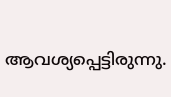ആവശ്യപ്പെട്ടിരുന്നു.